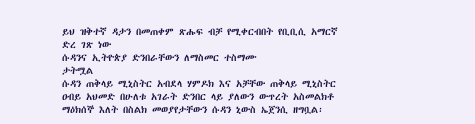ይህ ዝቅተኛ ዳታን በመጠቀም ጽሑፍ ብቻ የሚቀርብበት የቢቢሲ አማርኛ ድረ ገጽ ነው
ሱዳንና ኢትዮጵያ ድንበራቸውን ለማስመር ተስማሙ
ታትሟል
ሱዳን ጠቅላይ ሚኒስትር አብደላ ሃምዶክ እና አቻቸው ጠቅላይ ሚኒስትር ዐብይ አህመድ በሁለቱ አገራት ድንበር ላይ ያለውን ውጥረት አስመልክቶ ማዕክሰኞ እለት በስልክ መወያየታቸውን ሱዳን ኒውስ ኤጀንሲ ዘግቧል፡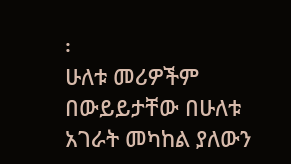፡
ሁለቱ መሪዎችም በውይይታቸው በሁለቱ አገራት መካከል ያለውን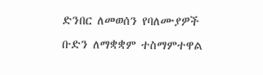ድንበር ለመወሰን የባለሙያዎች ቡድን ለማቋቋም ተስማምተዋል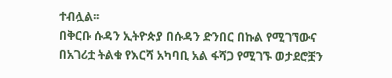ተብሏል፡፡
በቅርቡ ሱዳን ኢትዮጵያ በሱዳን ድንበር በኩል የሚገኘውና በአገሪቷ ትልቁ የእርሻ አካባቢ አል ፋሻጋ የሚገኙ ወታደሮቿን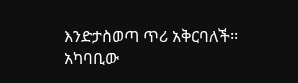እንድታስወጣ ጥሪ አቅርባለች፡፡
አካባቢው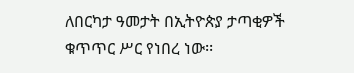ለበርካታ ዓመታት በኢትዮጵያ ታጣቂዎች ቁጥጥር ሥር የነበረ ነው፡፡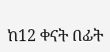ከ12 ቀናት በፊት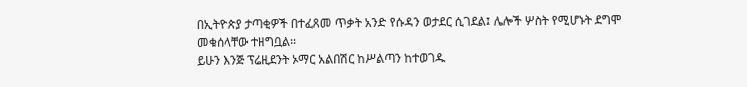በኢትዮጵያ ታጣቂዎች በተፈጸመ ጥቃት አንድ የሱዳን ወታደር ሲገደል፤ ሌሎች ሦስት የሚሆኑት ደግሞ መቁሰላቸው ተዘግቧል፡፡
ይሁን እንጅ ፕሬዚደንት ኦማር አልበሽር ከሥልጣን ከተወገዱ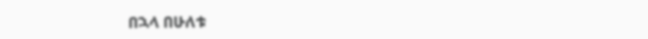በኋላ በሁለቱ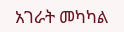አገራት መካካል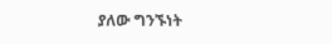ያለው ግንኙነት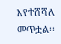እየተሸሻለ መጥቷል፡፡